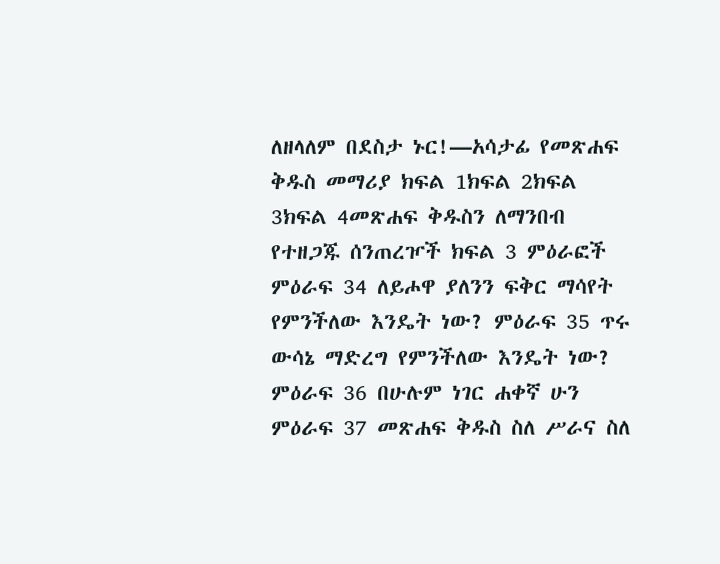ለዘላለም በደስታ ኑር!—አሳታፊ የመጽሐፍ ቅዱስ መማሪያ ክፍል 1ክፍል 2ክፍል 3ክፍል 4መጽሐፍ ቅዱስን ለማንበብ የተዘጋጁ ሰንጠረዦች ክፍል 3 ምዕራፎች ምዕራፍ 34 ለይሖዋ ያለንን ፍቅር ማሳየት የምንችለው እንዴት ነው? ምዕራፍ 35 ጥሩ ውሳኔ ማድረግ የምንችለው እንዴት ነው? ምዕራፍ 36 በሁሉም ነገር ሐቀኛ ሁን ምዕራፍ 37 መጽሐፍ ቅዱስ ስለ ሥራና ስለ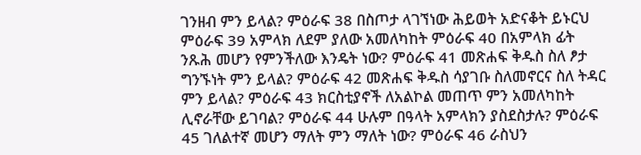ገንዘብ ምን ይላል? ምዕራፍ 38 በስጦታ ላገኘነው ሕይወት አድናቆት ይኑርህ ምዕራፍ 39 አምላክ ለደም ያለው አመለካከት ምዕራፍ 40 በአምላክ ፊት ንጹሕ መሆን የምንችለው እንዴት ነው? ምዕራፍ 41 መጽሐፍ ቅዱስ ስለ ፆታ ግንኙነት ምን ይላል? ምዕራፍ 42 መጽሐፍ ቅዱስ ሳያገቡ ስለመኖርና ስለ ትዳር ምን ይላል? ምዕራፍ 43 ክርስቲያኖች ለአልኮል መጠጥ ምን አመለካከት ሊኖራቸው ይገባል? ምዕራፍ 44 ሁሉም በዓላት አምላክን ያስደስታሉ? ምዕራፍ 45 ገለልተኛ መሆን ማለት ምን ማለት ነው? ምዕራፍ 46 ራስህን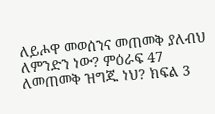ለይሖዋ መወሰንና መጠመቅ ያለብህ ለምንድን ነው? ምዕራፍ 47 ለመጠመቅ ዝግጁ ነህ? ክፍል 3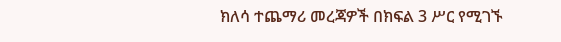ክለሳ ተጨማሪ መረጃዎች በክፍል 3 ሥር የሚገኙ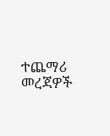ተጨማሪ መረጃዎች